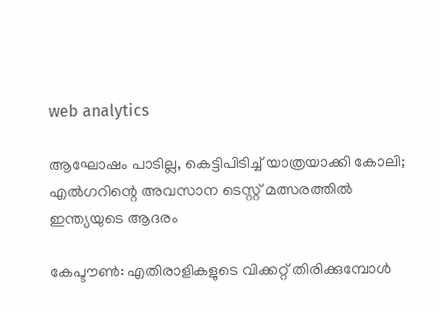web analytics

ആഘോഷം പാടില്ല, കെട്ടിപിടിച്ച് യാത്രയാക്കി കോലി; എല്‍ഗറിന്റെ അവസാന ടെസ്റ്റ് മത്സരത്തിൽ ഇന്ത്യയുടെ ആദരം

കേപ്ടൗണ്‍: എതിരാളികളുടെ വിക്കറ്റ് തിരിക്കുമ്പോൾ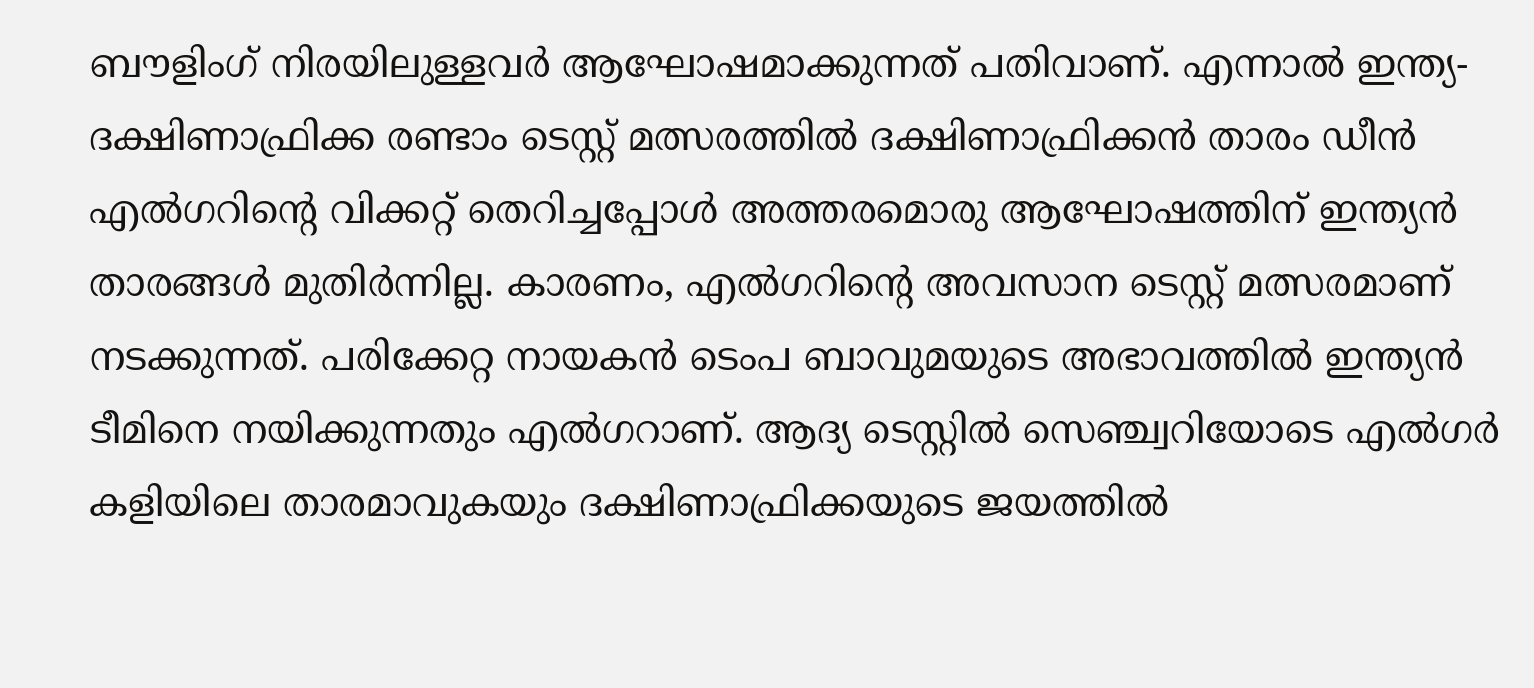ബൗളിംഗ് നിരയിലുള്ളവർ ആഘോഷമാക്കുന്നത് പതിവാണ്. എന്നാൽ ഇന്ത്യ- ദക്ഷിണാഫ്രിക്ക രണ്ടാം ടെസ്റ്റ് മത്സരത്തിൽ ദക്ഷിണാഫ്രിക്കൻ താരം ഡീന്‍ എല്‍ഗറിന്റെ വിക്കറ്റ് തെറിച്ചപ്പോൾ അത്തരമൊരു ആഘോഷത്തിന് ഇന്ത്യൻ താരങ്ങൾ മുതിർന്നില്ല. കാരണം, എല്‍ഗറിന്റെ അവസാന ടെസ്റ്റ് മത്സരമാണ് നടക്കുന്നത്. പരിക്കേറ്റ നായകൻ ടെംപ ബാവുമയുടെ അഭാവത്തിൽ ഇന്ത്യൻ ടീമിനെ നയിക്കുന്നതും എല്‍ഗറാണ്. ആദ്യ ടെസ്റ്റില്‍ സെഞ്ച്വറിയോടെ എൽഗർ കളിയിലെ താരമാവുകയും ദക്ഷിണാഫ്രിക്കയുടെ ജയത്തില്‍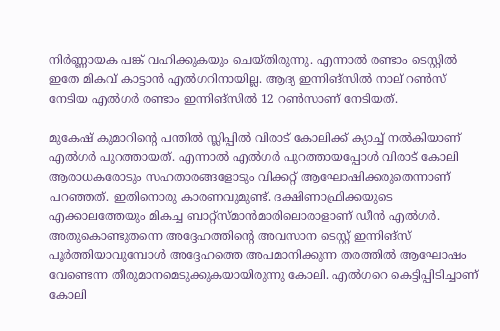നിര്‍ണ്ണായക പങ്ക് വഹിക്കുകയും ചെയ്തിരുന്നു. എന്നാല്‍ രണ്ടാം ടെസ്റ്റില്‍ ഇതേ മികവ് കാട്ടാന്‍ എല്‍ഗറിനായില്ല. ആദ്യ ഇന്നിങ്‌സില്‍ നാല് റണ്‍സ് നേടിയ എല്‍ഗര്‍ രണ്ടാം ഇന്നിങ്‌സില്‍ 12 റണ്‍സാണ് നേടിയത്.

മുകേഷ് കുമാറിന്റെ പന്തില്‍ സ്ലിപ്പില്‍ വിരാട് കോലിക്ക് ക്യാച്ച് നല്‍കിയാണ് എല്‍ഗര്‍ പുറത്തായത്. എന്നാല്‍ എല്‍ഗര്‍ പുറത്തായപ്പോള്‍ വിരാട് കോലി ആരാധകരോടും സഹതാരങ്ങളോടും വിക്കറ്റ് ആഘോഷിക്കരുതെന്നാണ് പറഞ്ഞത്. ഇതിനൊരു കാരണവുമുണ്ട്. ദക്ഷിണാഫ്രിക്കയുടെ എക്കാലത്തേയും മികച്ച ബാറ്റ്‌സ്മാന്‍മാരിലൊരാളാണ് ഡീന്‍ എല്‍ഗര്‍. അതുകൊണ്ടുതന്നെ അദ്ദേഹത്തിന്റെ അവസാന ടെസ്റ്റ് ഇന്നിങ്‌സ് പൂര്‍ത്തിയാവുമ്പോള്‍ അദ്ദേഹത്തെ അപമാനിക്കുന്ന തരത്തില്‍ ആഘോഷം വേണ്ടെന്ന തീരുമാനമെടുക്കുകയായിരുന്നു കോലി. എല്‍ഗറെ കെട്ടിപ്പിടിച്ചാണ് കോലി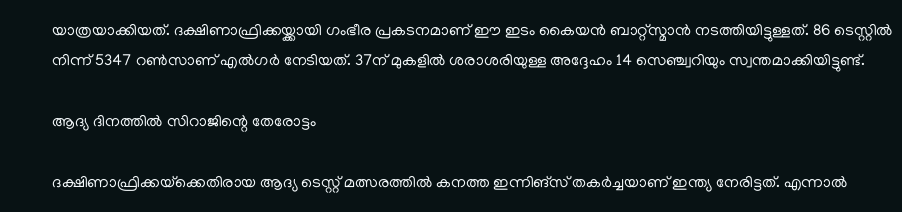യാത്രയാക്കിയത്. ദക്ഷിണാഫ്രിക്കയ്ക്കായി ഗംഭീര പ്രകടനമാണ് ഈ ഇടം കൈയന്‍ ബാറ്റ്‌സ്മാന്‍ നടത്തിയിട്ടുള്ളത്. 86 ടെസ്റ്റില്‍ നിന്ന് 5347 റണ്‍സാണ് എല്‍ഗര്‍ നേടിയത്. 37ന് മുകളില്‍ ശരാശരിയുള്ള അദ്ദേഹം 14 സെഞ്ച്വറിയും സ്വന്തമാക്കിയിട്ടുണ്ട്.

ആദ്യ ദിനത്തിൽ സിറാജിന്റെ തേരോട്ടം

ദക്ഷിണാഫ്രിക്കയ്‌ക്കെതിരായ ആദ്യ ടെസ്റ്റ് മത്സരത്തിൽ കനത്ത ഇന്നിങ്‌സ് തകർച്ചയാണ് ഇന്ത്യ നേരിട്ടത്. എന്നാൽ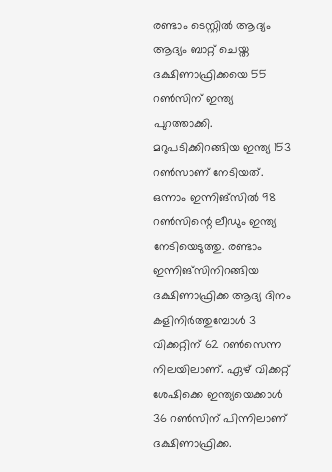രണ്ടാം ടെസ്റ്റിൽ ആദ്യം ആദ്യം ബാറ്റ് ചെയ്ത ദക്ഷിണാഫ്രിക്കയെ 55 റണ്‍സിന് ഇന്ത്യ പുറത്താക്കി. മറുപടിക്കിറങ്ങിയ ഇന്ത്യ 153 റണ്‍സാണ് നേടിയത്. ഒന്നാം ഇന്നിങ്‌സില്‍ 98 റണ്‍സിന്റെ ലീഡും ഇന്ത്യ നേടിയെടുത്തു. രണ്ടാം ഇന്നിങ്‌സിനിറങ്ങിയ ദക്ഷിണാഫ്രിക്ക ആദ്യ ദിനം കളിനിര്‍ത്തുമ്പോള്‍ 3 വിക്കറ്റിന് 62 റണ്‍സെന്ന നിലയിലാണ്. ഏഴ് വിക്കറ്റ് ശേഷിക്കെ ഇന്ത്യയെക്കാള്‍ 36 റണ്‍സിന് പിന്നിലാണ് ദക്ഷിണാഫ്രിക്ക.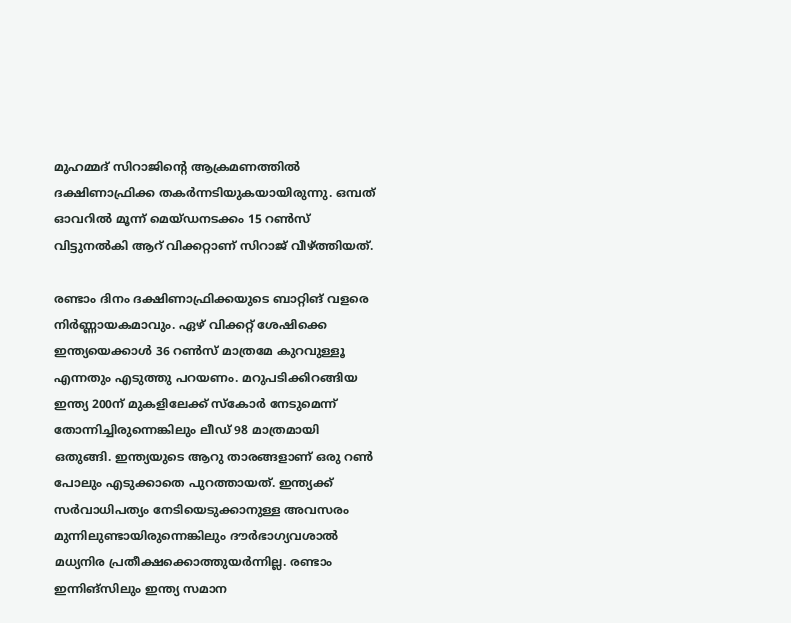മുഹമ്മദ് സിറാജിന്റെ ആക്രമണത്തിൽ ദക്ഷിണാഫ്രിക്ക തകർന്നടിയുകയായിരുന്നു. ഒമ്പത് ഓവറിൽ മൂന്ന് മെയ്ഡനടക്കം 15 റൺസ് വിട്ടുനൽകി ആറ് വിക്കറ്റാണ് സിറാജ് വീഴ്ത്തിയത്.

രണ്ടാം ദിനം ദക്ഷിണാഫ്രിക്കയുടെ ബാറ്റിങ് വളരെ നിര്‍ണ്ണായകമാവും. ഏഴ് വിക്കറ്റ് ശേഷിക്കെ ഇന്ത്യയെക്കാള്‍ 36 റണ്‍സ് മാത്രമേ കുറവുള്ളൂ എന്നതും എടുത്തു പറയണം. മറുപടിക്കിറങ്ങിയ ഇന്ത്യ 200ന് മുകളിലേക്ക് സ്‌കോര്‍ നേടുമെന്ന് തോന്നിച്ചിരുന്നെങ്കിലും ലീഡ് 98 മാത്രമായി ഒതുങ്ങി. ഇന്ത്യയുടെ ആറു താരങ്ങളാണ് ഒരു റൺ പോലും എടുക്കാതെ പുറത്തായത്. ഇന്ത്യക്ക് സര്‍വാധിപത്യം നേടിയെടുക്കാനുള്ള അവസരം മുന്നിലുണ്ടായിരുന്നെങ്കിലും ദൗര്‍ഭാഗ്യവശാല്‍ മധ്യനിര പ്രതീക്ഷക്കൊത്തുയര്‍ന്നില്ല. രണ്ടാം ഇന്നിങ്‌സിലും ഇന്ത്യ സമാന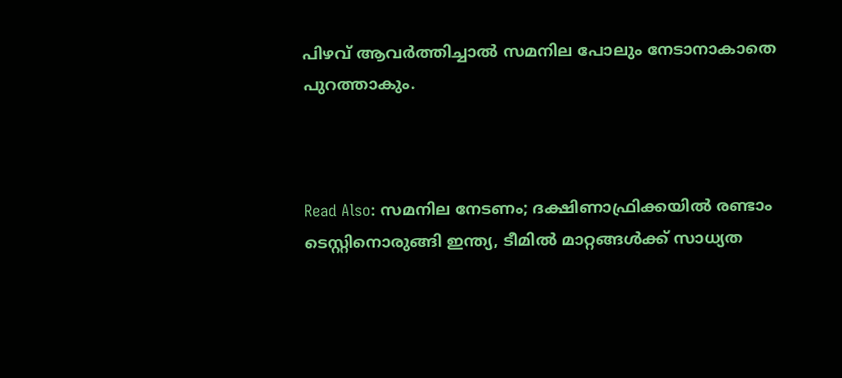പിഴവ് ആവര്‍ത്തിച്ചാൽ സമനില പോലും നേടാനാകാതെ പുറത്താകും.



Read Also: സമനില നേടണം; ദക്ഷിണാഫ്രിക്കയിൽ രണ്ടാം ടെസ്റ്റിനൊരുങ്ങി ഇന്ത്യ, ടീമിൽ മാറ്റങ്ങൾക്ക് സാധ്യത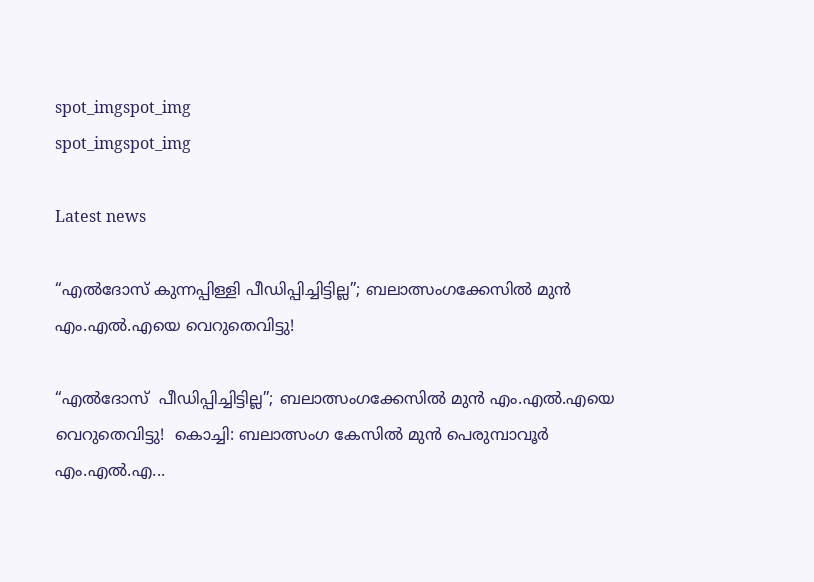spot_imgspot_img
spot_imgspot_img

Latest news

“എൽദോസ് കുന്നപ്പിള്ളി പീഡിപ്പിച്ചിട്ടില്ല”; ബലാത്സംഗക്കേസിൽ മുൻ എം.എൽ.എയെ വെറുതെവിട്ടു!

“എൽദോസ്  പീഡിപ്പിച്ചിട്ടില്ല”; ബലാത്സംഗക്കേസിൽ മുൻ എം.എൽ.എയെ വെറുതെവിട്ടു!  കൊച്ചി: ബലാത്സംഗ കേസിൽ മുൻ പെരുമ്പാവൂർ എം.എൽ.എ...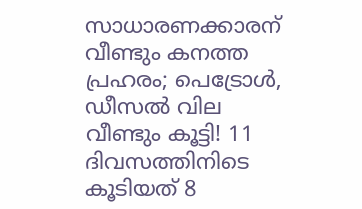സാധാരണക്കാരന് വീണ്ടും കനത്ത പ്രഹരം; പെട്രോൾ, ഡീസൽ വില വീണ്ടും കൂട്ടി! 11 ദിവസത്തിനിടെ കൂടിയത് 8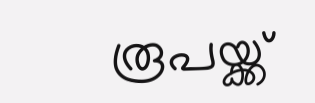രൂപയ്ക്ക്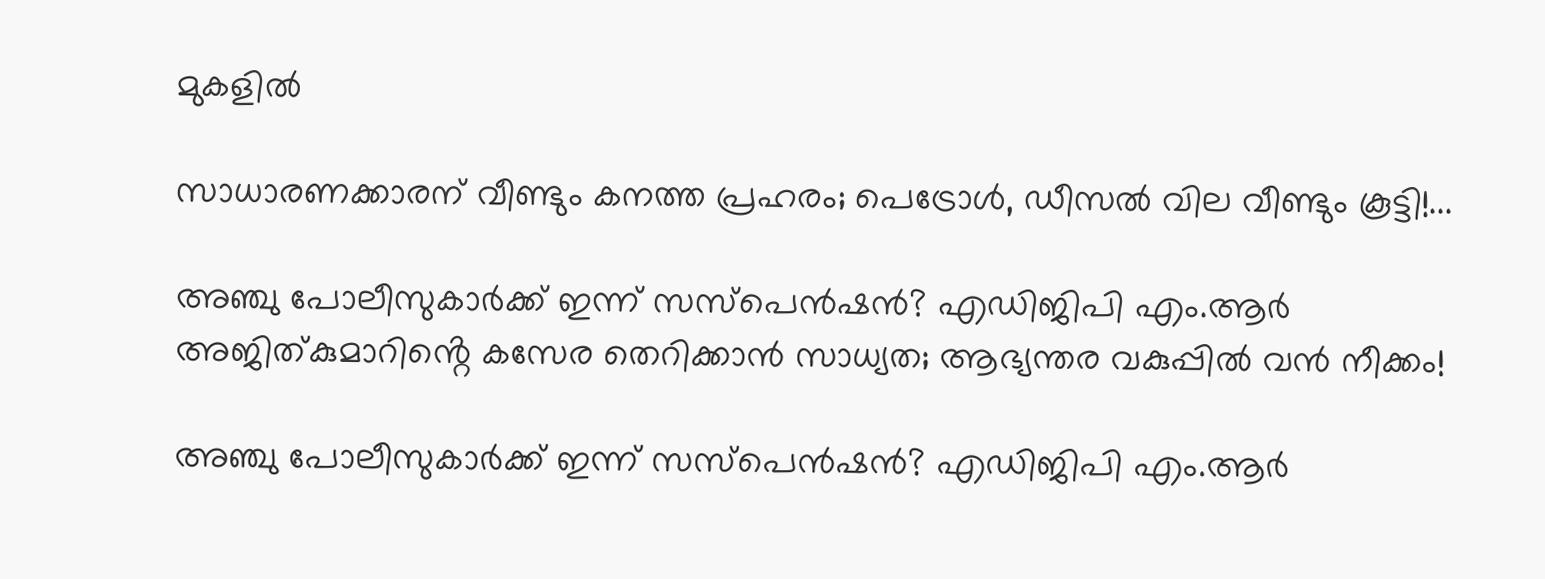മുകളിൽ

സാധാരണക്കാരന് വീണ്ടും കനത്ത പ്രഹരം; പെട്രോൾ, ഡീസൽ വില വീണ്ടും കൂട്ടി!...

അഞ്ചു പോലീസുകാർക്ക് ഇന്ന് സസ്‌പെൻഷൻ? എഡിജിപി എം.ആർ അജിത്കുമാറിൻ്റെ കസേര തെറിക്കാൻ സാധ്യത; ആഭ്യന്തര വകുപ്പിൽ വൻ നീക്കം!

അഞ്ചു പോലീസുകാർക്ക് ഇന്ന് സസ്‌പെൻഷൻ? എഡിജിപി എം.ആർ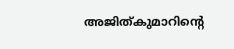അജിത്കുമാറിൻ്റെ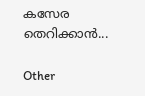കസേര തെറിക്കാൻ...

Other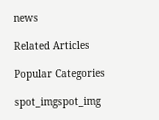news

Related Articles

Popular Categories

spot_imgspot_img